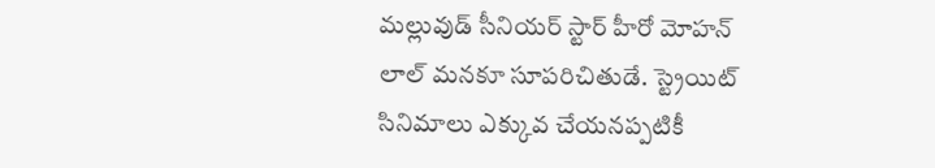మల్లువుడ్ సీనియర్ స్టార్ హీరో మోహన్ లాల్ మనకూ సూపరిచితుడే. స్ట్రెయిట్ సినిమాలు ఎక్కువ చేయనప్పటికీ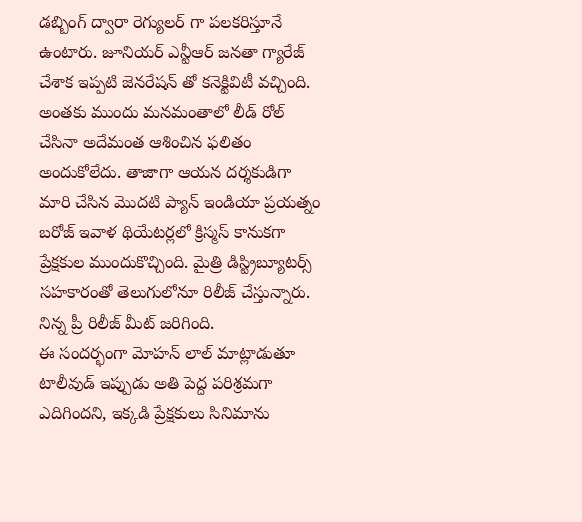డబ్బింగ్ ద్వారా రెగ్యులర్ గా పలకరిస్తూనే ఉంటారు. జూనియర్ ఎన్టీఆర్ జనతా గ్యారేజ్ చేశాక ఇప్పటి జెనరేషన్ తో కనెక్టివిటీ వచ్చింది. అంతకు ముందు మనమంతాలో లీడ్ రోల్ చేసినా అదేమంత ఆశించిన ఫలితం అందుకోలేదు. తాజాగా ఆయన దర్శకుడిగా మారి చేసిన మొదటి ప్యాన్ ఇండియా ప్రయత్నం బరోజ్ ఇవాళ థియేటర్లలో క్రిస్మస్ కానుకగా ప్రేక్షకుల ముందుకొచ్చింది. మైత్రి డిస్ట్రిబ్యూటర్స్ సహకారంతో తెలుగులోనూ రిలీజ్ చేస్తున్నారు. నిన్న ప్రీ రిలీజ్ మీట్ జరిగింది.
ఈ సందర్భంగా మోహన్ లాల్ మాట్లాడుతూ టాలీవుడ్ ఇప్పుడు అతి పెద్ద పరిశ్రమగా ఎదిగిందని, ఇక్కడి ప్రేక్షకులు సినిమాను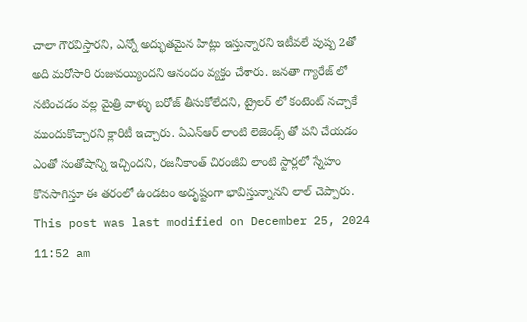చాలా గౌరవిస్తారని, ఎన్నో అద్భుతమైన హిట్లు ఇస్తున్నారని ఇటీవలే పుష్ప 2తో అది మరోసారి రుజువయ్యిందని ఆనందం వ్యక్తం చేశారు. జనతా గ్యారేజ్ లో నటించడం వల్ల మైత్రి వాళ్ళు బరోజ్ తీసుకోలేదని, ట్రైలర్ లో కంటెంట్ నచ్చాకే ముందుకొచ్చారని క్లారిటీ ఇచ్చారు. ఏఎన్ఆర్ లాంటి లెజెండ్స్ తో పని చేయడం ఎంతో సంతోషాన్ని ఇచ్చిందని, రజనీకాంత్ చిరంజీవి లాంటి స్టార్లలో స్నేహం కొనసాగిస్తూ ఈ తరంలో ఉండటం అదృష్టంగా భావిస్తున్నానని లాల్ చెప్పారు.
This post was last modified on December 25, 2024 11:52 am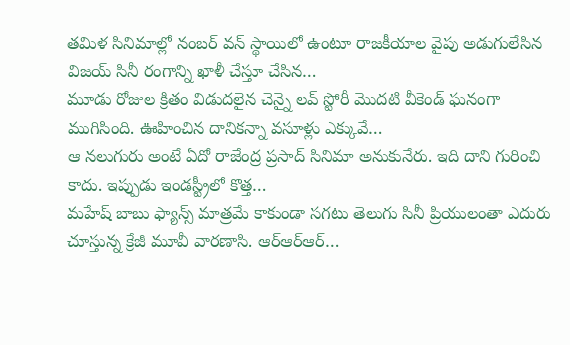తమిళ సినిమాల్లో నంబర్ వన్ స్థాయిలో ఉంటూ రాజకీయాల వైపు అడుగులేసిన విజయ్ సినీ రంగాన్ని ఖాళీ చేస్తూ చేసిన…
మూడు రోజుల క్రితం విడుదలైన చెన్నై లవ్ స్టోరీ మొదటి వీకెండ్ ఘనంగా ముగిసింది. ఊహించిన దానికన్నా వసూళ్లు ఎక్కువే…
ఆ నలుగురు అంటే ఏదో రాజేంద్ర ప్రసాద్ సినిమా అనుకునేరు. ఇది దాని గురించి కాదు. ఇప్పుడు ఇండస్ట్రీలో కొత్త…
మహేష్ బాబు ఫ్యాన్స్ మాత్రమే కాకుండా సగటు తెలుగు సినీ ప్రియులంతా ఎదురు చూస్తున్న క్రేజీ మూవీ వారణాసి. ఆర్ఆర్ఆర్…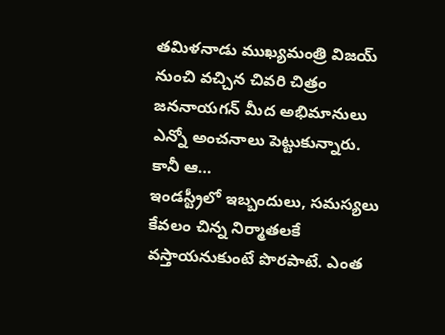తమిళనాడు ముఖ్యమంత్రి విజయ్ నుంచి వచ్చిన చివరి చిత్రం జననాయగన్ మీద అభిమానులు ఎన్నో అంచనాలు పెట్టుకున్నారు. కానీ ఆ…
ఇండస్ట్రీలో ఇబ్బందులు, సమస్యలు కేవలం చిన్న నిర్మాతలకే వస్తాయనుకుంటే పొరపాటే. ఎంత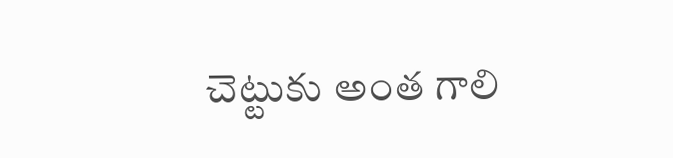చెట్టుకు అంత గాలి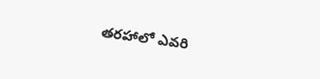తరహాలో ఎవరి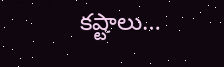కష్టాలు…